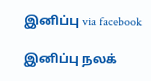இனிப்பு via facebook

இனிப்பு நலக்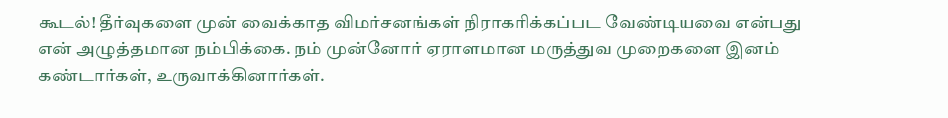கூடல்! தீர்வுகளை முன் வைக்காத விமர்சனங்கள் நிராகரிக்கப்பட வேண்டியவை என்பது என் அழுத்தமான நம்பிக்கை. நம் முன்னோர் ஏராளமான மருத்துவ முறைகளை இனம் கண்டார்கள், உருவாக்கினார்கள்.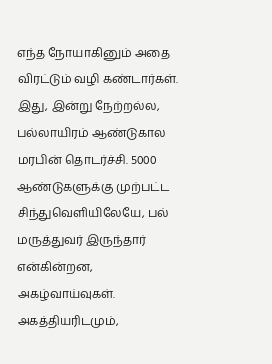எந்த நோயாகினும் அதை விரட்டும் வழி கண்டார்கள். இது, இன்று நேற்றல்ல, பல்லாயிரம் ஆண்டுகால மரபின் தொடர்ச்சி. 5000 ஆண்டுகளுக்கு முற்பட்ட சிந்துவெளியிலேயே, பல் மருத்துவர் இருந்தார் என்கின்றன, அகழ்வாய்வுகள். அகத்தியரிடமும்,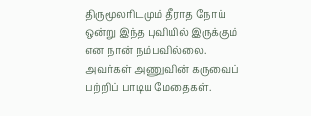திருமூலரிடமும் தீராத நோய் ஒன்று இந்த புவியில் இருக்கும் என நான் நம்பவில்லை. அவர்கள் அணுவின் கருவைப் பற்றிப் பாடிய மேதைகள்.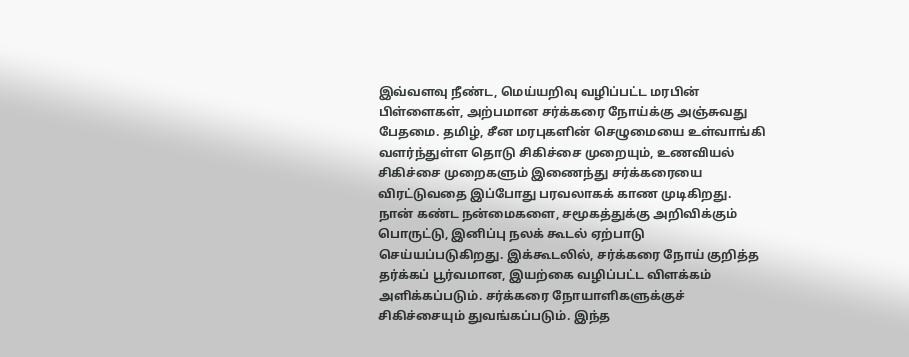இவ்வளவு நீண்ட, மெய்யறிவு வழிப்பட்ட மரபின் பிள்ளைகள், அற்பமான சர்க்கரை நோய்க்கு அஞ்சுவது பேதமை. தமிழ், சீன மரபுகளின் செழுமையை உள்வாங்கி வளர்ந்துள்ள தொடு சிகிச்சை முறையும், உணவியல் சிகிச்சை முறைகளும் இணைந்து சர்க்கரையை விரட்டுவதை இப்போது பரவலாகக் காண முடிகிறது. நான் கண்ட நன்மைகளை, சமூகத்துக்கு அறிவிக்கும் பொருட்டு, இனிப்பு நலக் கூடல் ஏற்பாடு செய்யப்படுகிறது. இக்கூடலில், சர்க்கரை நோய் குறித்த தர்க்கப் பூர்வமான, இயற்கை வழிப்பட்ட விளக்கம் அளிக்கப்படும். சர்க்கரை நோயாளிகளுக்குச் சிகிச்சையும் துவங்கப்படும். இந்த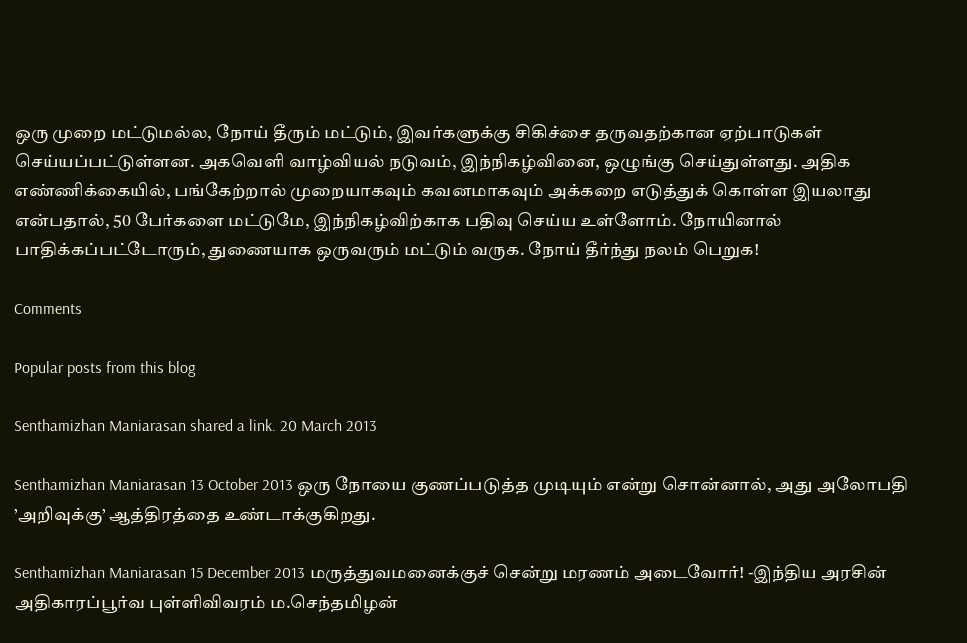ஒரு முறை மட்டுமல்ல, நோய் தீரும் மட்டும், இவர்களுக்கு சிகிச்சை தருவதற்கான ஏற்பாடுகள் செய்யப்பட்டுள்ளன. அகவெளி வாழ்வியல் நடுவம், இந்நிகழ்வினை, ஒழுங்கு செய்துள்ளது. அதிக எண்ணிக்கையில், பங்கேற்றால் முறையாகவும் கவனமாகவும் அக்கறை எடுத்துக் கொள்ள இயலாது என்பதால், 50 பேர்களை மட்டுமே, இந்நிகழ்விற்காக பதிவு செய்ய உள்ளோம். நோயினால் பாதிக்கப்பட்டோரும், துணையாக ஒருவரும் மட்டும் வருக. நோய் தீர்ந்து நலம் பெறுக!

Comments

Popular posts from this blog

Senthamizhan Maniarasan shared a link. 20 March 2013

Senthamizhan Maniarasan 13 October 2013 ஒரு நோயை குணப்படுத்த முடியும் என்று சொன்னால், அது அலோபதி ’அறிவுக்கு’ ஆத்திரத்தை உண்டாக்குகிறது.

Senthamizhan Maniarasan 15 December 2013 மருத்துவமனைக்குச் சென்று மரணம் அடைவோர்! -இந்திய அரசின் அதிகாரப்பூர்வ புள்ளிவிவரம் ம.செந்தமிழன்